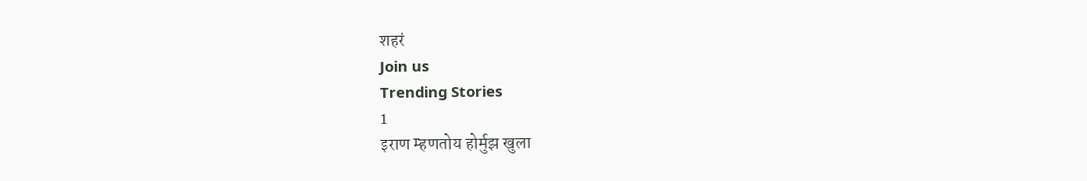शहरं
Join us
Trending Stories
1
इराण म्हणतोय होर्मुझ खुला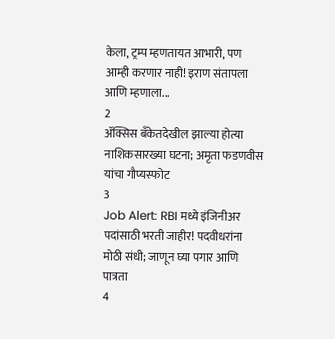केला, ट्रम्प म्हणतायत आभारी, पण आम्ही करणार नाही! इराण संतापला आणि म्हणाला...
2
ॲक्सिस बँकेतदेखील झाल्या होत्या नाशिकसारख्या घटना; अमृता फडणवीस यांचा गौप्यस्फोट
3
Job Alert: RBI मध्ये इंजिनीअर पदांसाठी भरती जाहीर! पदवीधरांना मोठी संधी; जाणून घ्या पगार आणि पात्रता
4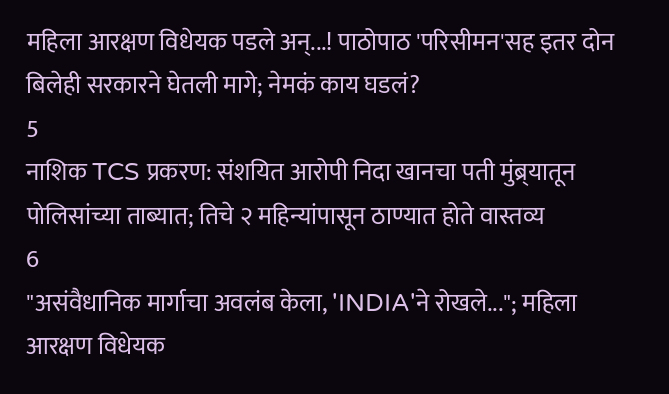महिला आरक्षण विधेयक पडले अन्...! पाठोपाठ 'परिसीमन'सह इतर दोन बिलेही सरकारने घेतली मागे; नेमकं काय घडलं?
5
नाशिक TCS प्रकरण: संशयित आरोपी निदा खानचा पती मुंब्र्यातून पोलिसांच्या ताब्यात; तिचे २ महिन्यांपासून ठाण्यात होते वास्तव्य
6
"असंवैधानिक मार्गाचा अवलंब केला, 'INDIA'ने रोखले..."; महिला आरक्षण विधेयक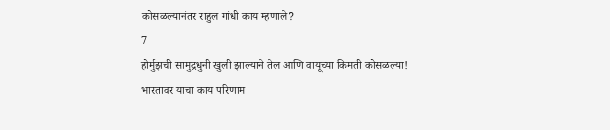कोसळल्यानंतर राहुल गांधी काय म्हणाले?
7
होर्मुझची सामुद्रधुनी खुली झाल्याने तेल आणि वायूच्या किमती कोसळल्या! भारतावर याचा काय परिणाम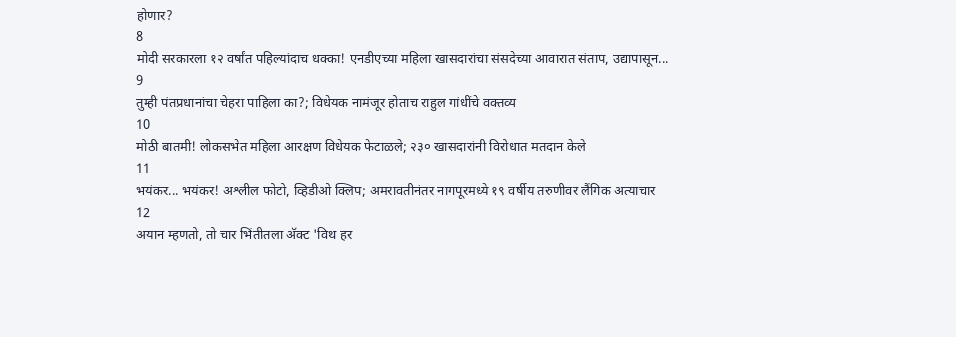होणार?
8
मोदी सरकारला १२ वर्षांत पहिल्यांदाच धक्का! एनडीएच्या महिला खासदारांचा संसदेच्या आवारात संताप, उद्यापासून...
9
तुम्ही पंतप्रधानांचा चेहरा पाहिला का?; विधेयक नामंजूर होताच राहुल गांधींचे वक्तव्य
10
मोठी बातमी! लोकसभेत महिला आरक्षण विधेयक फेटाळले; २३० खासदारांनी विरोधात मतदान केले
11
भयंकर... भयंकर! अश्लील फोटो, व्हिडीओ क्लिप; अमरावतीनंतर नागपूरमध्ये १९ वर्षीय तरुणीवर लैंगिक अत्याचार
12
अयान म्हणतो, तो चार भिंतीतला अ‍ॅक्ट 'विथ हर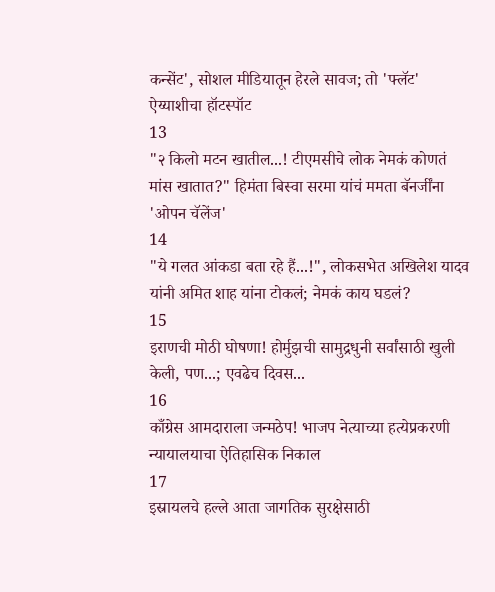कन्सेंट', सोशल मीडियातून हेरले सावज; तो 'फ्लॅट' ऐय्याशीचा हॉटस्पॉट
13
"२ किलो मटन खातील...! टीएमसीचे लोक नेमकं कोणतं मांस खातात?" हिमंता बिस्वा सरमा यांचं ममता बॅनर्जींना 'ओपन चॅलेंज'
14
"ये गलत आंकडा बता रहे हैं...!", लोकसभेत अखिलेश यादव यांनी अमित शाह यांना टोकलं; नेमकं काय घडलं?
15
इराणची मोठी घोषणा! होर्मुझची सामुद्रधुनी सर्वांसाठी खुली केली, पण...; एवढेच दिवस...
16
काँग्रेस आमदाराला जन्मठेप! भाजप नेत्याच्या हत्येप्रकरणी न्यायालयाचा ऐतिहासिक निकाल
17
इस्रायलचे हल्ले आता जागतिक सुरक्षेसाठी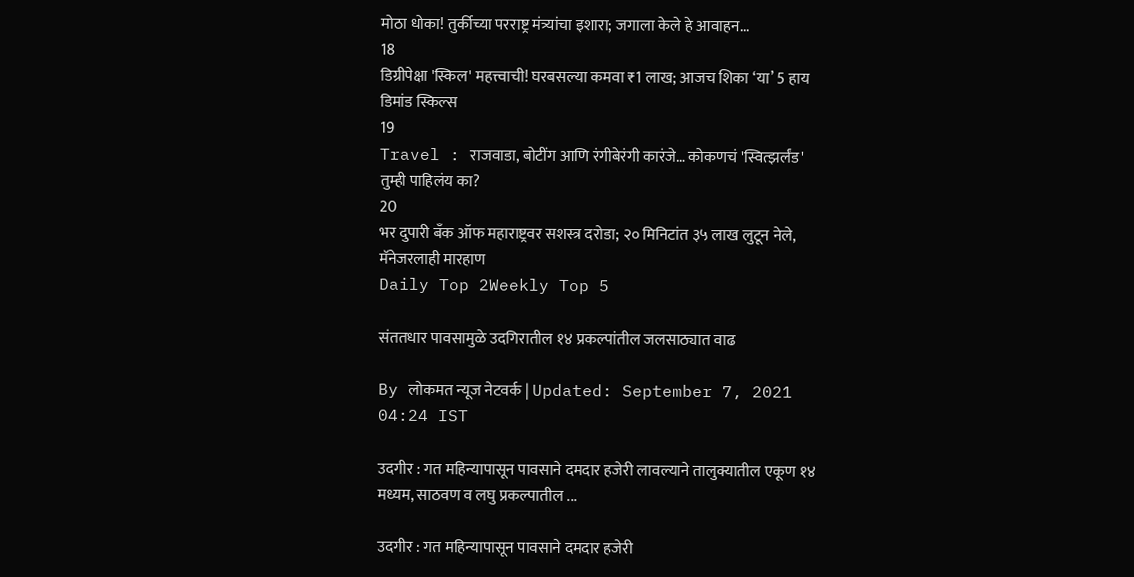मोठा धोका! तुर्कीच्या परराष्ट्र मंत्र्यांचा इशारा; जगाला केले हे आवाहन...
18
डिग्रीपेक्षा 'स्किल' महत्त्वाची! घरबसल्या कमवा ₹1 लाख; आजच शिका ‘या’ 5 हाय डिमांड स्किल्स
19
Travel : राजवाडा, बोटींग आणि रंगीबेरंगी कारंजे… कोकणचं 'स्वित्झर्लंड' तुम्ही पाहिलंय का?
20
भर दुपारी बँक ऑफ महाराष्ट्रवर सशस्त्र दरोडा; २० मिनिटांत ३५ लाख लुटून नेले, मॅनेजरलाही मारहाण
Daily Top 2Weekly Top 5

संततधार पावसामुळे उदगिरातील १४ प्रकल्पांतील जलसाठ्यात वाढ

By लोकमत न्यूज नेटवर्क | Updated: September 7, 2021 04:24 IST

उदगीर : गत महिन्यापासून पावसाने दमदार हजेरी लावल्याने तालुक्यातील एकूण १४ मध्यम, साठवण व लघु प्रकल्पातील ...

उदगीर : गत महिन्यापासून पावसाने दमदार हजेरी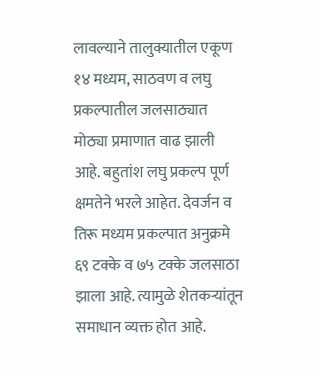लावल्याने तालुक्यातील एकूण १४ मध्यम, साठवण व लघु प्रकल्पातील जलसाठ्यात मोठ्या प्रमाणात वाढ झाली आहे. बहुतांश लघु प्रकल्प पूर्ण क्षमतेने भरले आहेत. देवर्जन व तिरू मध्यम प्रकल्पात अनुक्रमे ६९ टक्के व ७५ टक्के जलसाठा झाला आहे. त्यामुळे शेतकऱ्यांतून समाधान व्यक्त होत आहे.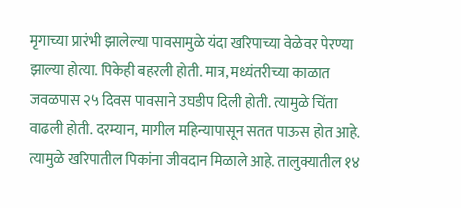मृगाच्या प्रारंभी झालेल्या पावसामुळे यंदा खरिपाच्या वेळेवर पेरण्या झाल्या होत्या. पिकेही बहरली होती. मात्र, मध्यंतरीच्या काळात जवळपास २५ दिवस पावसाने उघडीप दिली होती. त्यामुळे चिंता वाढली होती. दरम्यान, मागील महिन्यापासून सतत पाऊस होत आहे. त्यामुळे खरिपातील पिकांना जीवदान मिळाले आहे. तालुक्यातील १४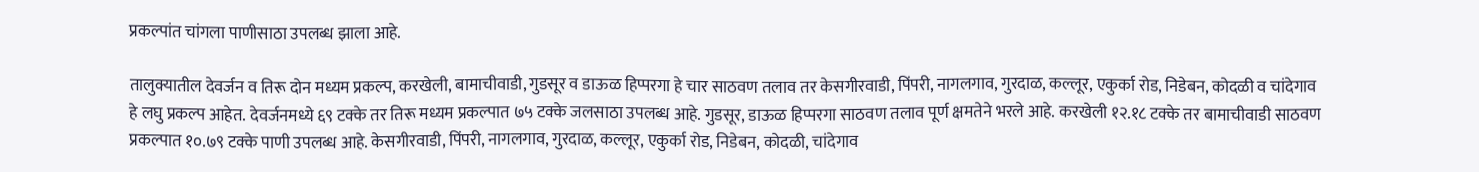प्रकल्पांत चांगला पाणीसाठा उपलब्ध झाला आहे.

तालुक्यातील देवर्जन व तिरू दोन मध्यम प्रकल्प, करखेली, बामाचीवाडी, गुडसूर व डाऊळ हिप्परगा हे चार साठवण तलाव तर केसगीरवाडी, पिंपरी, नागलगाव, गुरदाळ, कल्लूर, एकुर्का रोड, निडेबन, कोदळी व चांदेगाव हे लघु प्रकल्प आहेत. देवर्जनमध्ये ६९ टक्के तर तिरू मध्यम प्रकल्पात ७५ टक्के जलसाठा उपलब्ध आहे. गुडसूर, डाऊळ हिप्परगा साठवण तलाव पूर्ण क्षमतेने भरले आहे. करखेली १२.१८ टक्के तर बामाचीवाडी साठवण प्रकल्पात १०.७९ टक्के पाणी उपलब्ध आहे. केसगीरवाडी, पिंपरी, नागलगाव, गुरदाळ, कल्लूर, एकुर्का रोड, निडेबन, कोदळी, चांदेगाव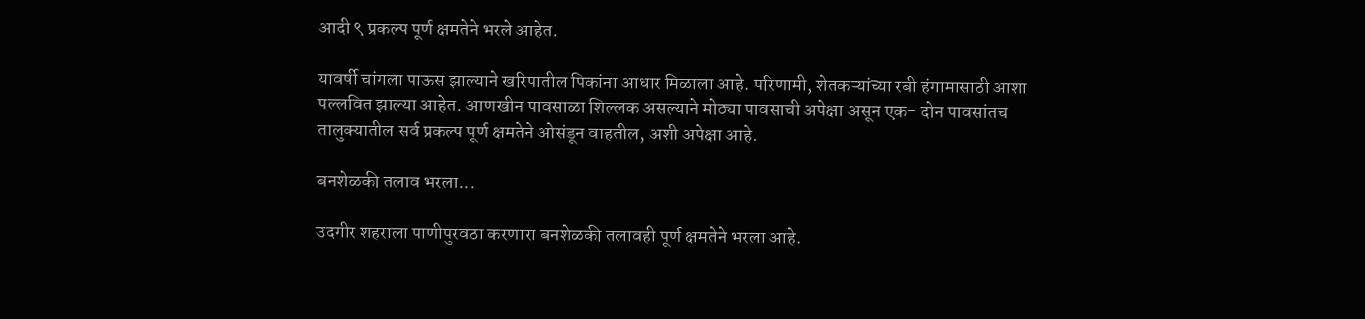आदी ९ प्रकल्प पूर्ण क्षमतेने भरले आहेत.

यावर्षी चांगला पाऊस झाल्याने खरिपातील पिकांना आधार मिळाला आहे. परिणामी, शेतकऱ्यांच्या रबी हंगामासाठी आशा पल्लवित झाल्या आहेत. आणखीन पावसाळा शिल्लक असल्याने मोठ्या पावसाची अपेक्षा असून एक- दोन पावसांतच तालुक्यातील सर्व प्रकल्प पूर्ण क्षमतेने ओसंडून वाहतील, अशी अपेक्षा आहे.

बनशेळकी तलाव भरला...

उदगीर शहराला पाणीपुरवठा करणारा बनशेळकी तलावही पूर्ण क्षमतेने भरला आहे.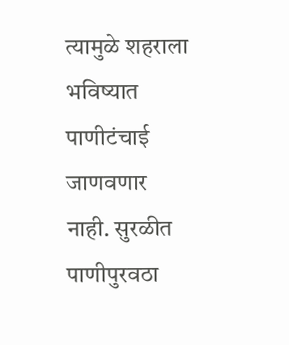त्यामुळे शहराला भविष्यात पाणीटंचाई जाणवणार नाही. सुरळीत पाणीपुरवठा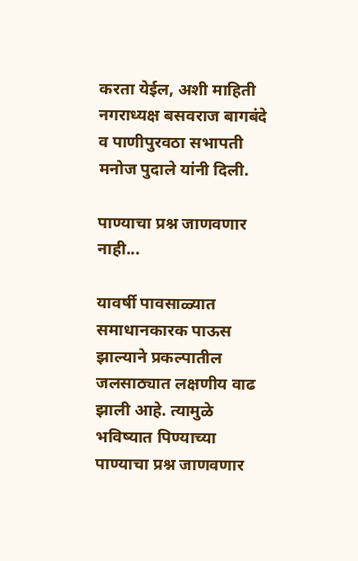करता येईल, अशी माहिती नगराध्यक्ष बसवराज बागबंदे व पाणीपुरवठा सभापती मनोज पुदाले यांनी दिली.

पाण्याचा प्रश्न जाणवणार नाही...

यावर्षी पावसाळ्यात समाधानकारक पाऊस झाल्याने प्रकल्पातील जलसाठ्यात लक्षणीय वाढ झाली आहे. त्यामुळे भविष्यात पिण्याच्या पाण्याचा प्रश्न जाणवणार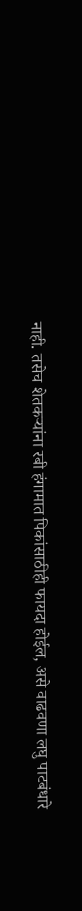नाही. तसेच शेतकऱ्यांना रबी हंगामात पिकांसाठीही फायदा होईल, असे वाढवणा लघु पाटबंधारे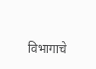विभागाचे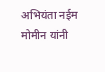अभियंता नईम मोमीन यांनी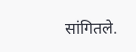सांगितले.